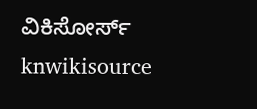ವಿಕಿಸೋರ್ಸ್
knwikisource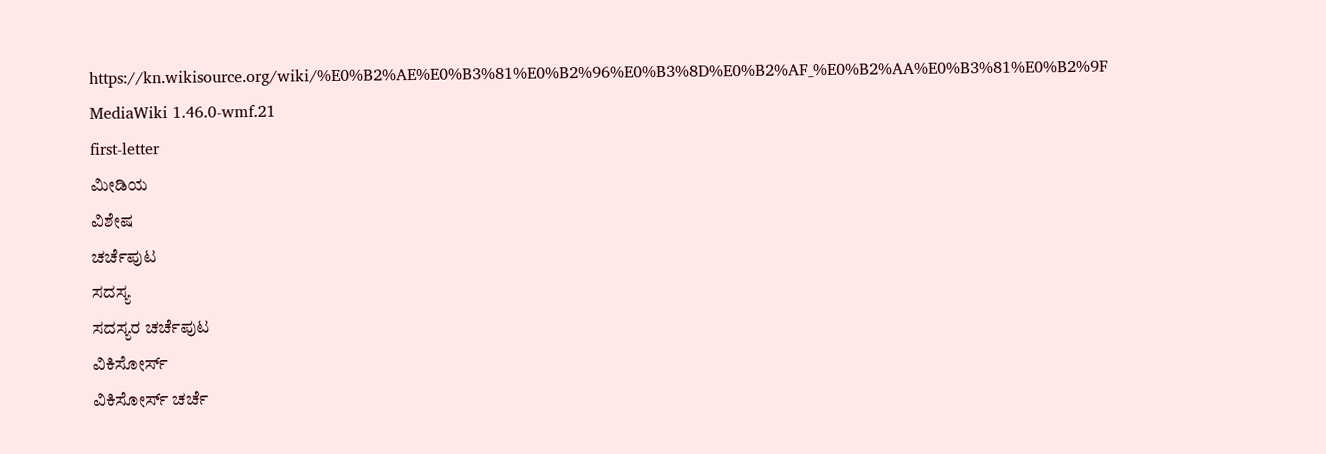https://kn.wikisource.org/wiki/%E0%B2%AE%E0%B3%81%E0%B2%96%E0%B3%8D%E0%B2%AF_%E0%B2%AA%E0%B3%81%E0%B2%9F
MediaWiki 1.46.0-wmf.21
first-letter
ಮೀಡಿಯ
ವಿಶೇಷ
ಚರ್ಚೆಪುಟ
ಸದಸ್ಯ
ಸದಸ್ಯರ ಚರ್ಚೆಪುಟ
ವಿಕಿಸೋರ್ಸ್
ವಿಕಿಸೋರ್ಸ್ ಚರ್ಚೆ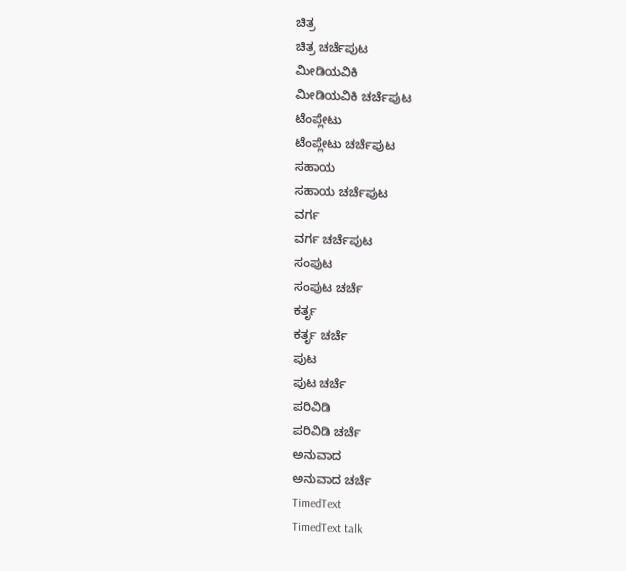ಚಿತ್ರ
ಚಿತ್ರ ಚರ್ಚೆಪುಟ
ಮೀಡಿಯವಿಕಿ
ಮೀಡಿಯವಿಕಿ ಚರ್ಚೆಪುಟ
ಟೆಂಪ್ಲೇಟು
ಟೆಂಪ್ಲೇಟು ಚರ್ಚೆಪುಟ
ಸಹಾಯ
ಸಹಾಯ ಚರ್ಚೆಪುಟ
ವರ್ಗ
ವರ್ಗ ಚರ್ಚೆಪುಟ
ಸಂಪುಟ
ಸಂಪುಟ ಚರ್ಚೆ
ಕರ್ತೃ
ಕರ್ತೃ ಚರ್ಚೆ
ಪುಟ
ಪುಟ ಚರ್ಚೆ
ಪರಿವಿಡಿ
ಪರಿವಿಡಿ ಚರ್ಚೆ
ಅನುವಾದ
ಅನುವಾದ ಚರ್ಚೆ
TimedText
TimedText talk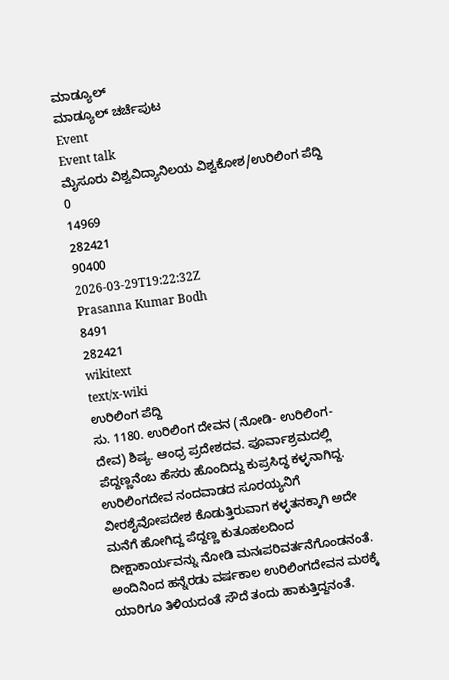ಮಾಡ್ಯೂಲ್
ಮಾಡ್ಯೂಲ್ ಚರ್ಚೆಪುಟ
Event
Event talk
ಮೈಸೂರು ವಿಶ್ವವಿದ್ಯಾನಿಲಯ ವಿಶ್ವಕೋಶ/ಉರಿಲಿಂಗ ಪೆದ್ದಿ
0
14969
282421
90400
2026-03-29T19:22:32Z
Prasanna Kumar Bodh
8491
282421
wikitext
text/x-wiki
ಉರಿಲಿಂಗ ಪೆದ್ದಿ
ಸು. 1180. ಉರಿಲಿಂಗ ದೇವನ (ನೋಡಿ- ಉರಿಲಿಂಗ-ದೇವ) ಶಿಷ್ಯ. ಆಂಧ್ರ ಪ್ರದೇಶದವ. ಪೂರ್ವಾಶ್ರಮದಲ್ಲಿ ಪೆದ್ದಣ್ಣನೆಂಬ ಹೆಸರು ಹೊಂದಿದ್ದು ಕುಪ್ರಸಿದ್ಧ ಕಳ್ಳನಾಗಿದ್ದ. ಉರಿಲಿಂಗದೇವ ನಂದವಾಡದ ಸೂರಯ್ಯನಿಗೆ ವೀರಶೈವೋಪದೇಶ ಕೊಡುತ್ತಿರುವಾಗ ಕಳ್ಳತನಕ್ಕಾಗಿ ಅದೇ ಮನೆಗೆ ಹೋಗಿದ್ದ ಪೆದ್ದಣ್ಣ ಕುತೂಹಲದಿಂದ ದೀಕ್ಷಾಕಾರ್ಯವನ್ನು ನೋಡಿ ಮನಃಪರಿವರ್ತನೆಗೊಂಡನಂತೆ. ಅಂದಿನಿಂದ ಹನ್ನೆರಡು ವರ್ಷಕಾಲ ಉರಿಲಿಂಗದೇವನ ಮಠಕ್ಕೆ ಯಾರಿಗೂ ತಿಳಿಯದಂತೆ ಸೌದೆ ತಂದು ಹಾಕುತ್ತಿದ್ದನಂತೆ.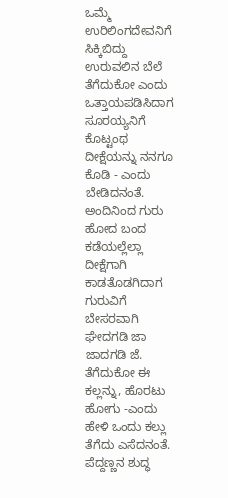ಒಮ್ಮೆ ಉರಿಲಿಂಗದೇವನಿಗೆ ಸಿಕ್ಕಿಬಿದ್ದು ಉರುವಲಿನ ಬೆಲೆ ತೆಗೆದುಕೋ ಎಂದು ಒತ್ತಾಯಪಡಿಸಿದಾಗ ಸೂರಯ್ಯನಿಗೆ ಕೊಟ್ಟಂಥ ದೀಕ್ಷೆಯನ್ನು ನನಗೂ ಕೊಡಿ - ಎಂದು ಬೇಡಿದನಂತೆ. ಅಂದಿನಿಂದ ಗುರು ಹೋದ ಬಂದ ಕಡೆಯಲ್ಲೆಲ್ಲಾ ದೀಕ್ಷೆಗಾಗಿ ಕಾಡತೊಡಗಿದಾಗ ಗುರುವಿಗೆ ಬೇಸರವಾಗಿ ಘೇದಗಡಿ ಜಾ ಜಾದಗಡಿ ಜೆ. ತೆಗೆದುಕೋ ಈ ಕಲ್ಲನ್ನು, ಹೊರಟು ಹೋಗು -ಎಂದು ಹೇಳಿ ಒಂದು ಕಲ್ಲು ತೆಗೆದು ಎಸೆದನಂತೆ. ಪೆದ್ದಣ್ಣನ ಶುದ್ಧ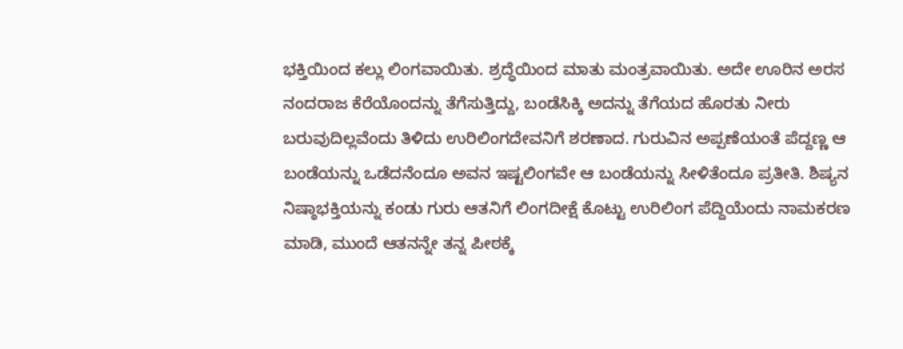ಭಕ್ತಿಯಿಂದ ಕಲ್ಲು ಲಿಂಗವಾಯಿತು. ಶ್ರದ್ಧೆಯಿಂದ ಮಾತು ಮಂತ್ರವಾಯಿತು. ಅದೇ ಊರಿನ ಅರಸ ನಂದರಾಜ ಕೆರೆಯೊಂದನ್ನು ತೆಗೆಸುತ್ತಿದ್ದು, ಬಂಡೆಸಿಕ್ಕಿ ಅದನ್ನು ತೆಗೆಯದ ಹೊರತು ನೀರು ಬರುವುದಿಲ್ಲವೆಂದು ತಿಳಿದು ಉರಿಲಿಂಗದೇವನಿಗೆ ಶರಣಾದ. ಗುರುವಿನ ಅಪ್ಪಣೆಯಂತೆ ಪೆದ್ದಣ್ಣ ಆ ಬಂಡೆಯನ್ನು ಒಡೆದನೆಂದೂ ಅವನ ಇಷ್ಟಲಿಂಗವೇ ಆ ಬಂಡೆಯನ್ನು ಸೀಳಿತೆಂದೂ ಪ್ರತೀತಿ. ಶಿಷ್ಯನ ನಿಷ್ಠಾಭಕ್ತಿಯನ್ನು ಕಂಡು ಗುರು ಆತನಿಗೆ ಲಿಂಗದೀಕ್ಷೆ ಕೊಟ್ಟು ಉರಿಲಿಂಗ ಪೆದ್ದಿಯೆಂದು ನಾಮಕರಣ ಮಾಡಿ, ಮುಂದೆ ಆತನನ್ನೇ ತನ್ನ ಪೀಠಕ್ಕೆ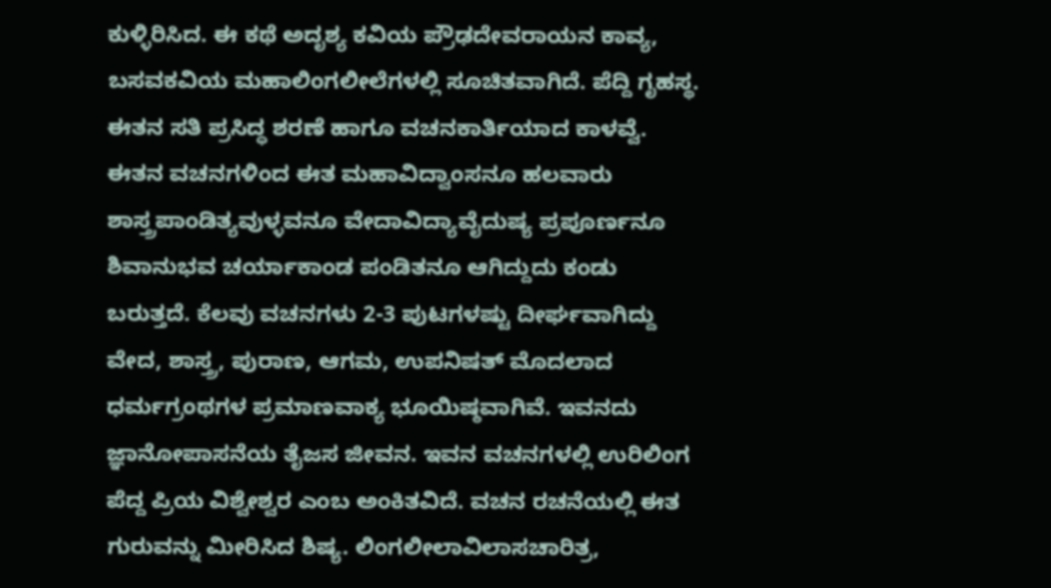ಕುಳ್ಳಿರಿಸಿದ. ಈ ಕಥೆ ಅದೃಶ್ಯ ಕವಿಯ ಪ್ರೌಢದೇವರಾಯನ ಕಾವ್ಯ, ಬಸವಕವಿಯ ಮಹಾಲಿಂಗಲೀಲೆಗಳಲ್ಲಿ ಸೂಚಿತವಾಗಿದೆ. ಪೆದ್ದಿ ಗೃಹಸ್ಥ. ಈತನ ಸತಿ ಪ್ರಸಿದ್ಧ ಶರಣೆ ಹಾಗೂ ವಚನಕಾರ್ತಿಯಾದ ಕಾಳವ್ವೆ. ಈತನ ವಚನಗಳಿಂದ ಈತ ಮಹಾವಿದ್ವಾಂಸನೂ ಹಲವಾರು ಶಾಸ್ತ್ರಪಾಂಡಿತ್ಯವುಳ್ಳವನೂ ವೇದಾವಿದ್ಯಾವೈದುಷ್ಯ ಪ್ರಪೂರ್ಣನೂ ಶಿವಾನುಭವ ಚರ್ಯಾಕಾಂಡ ಪಂಡಿತನೂ ಆಗಿದ್ದುದು ಕಂಡು ಬರುತ್ತದೆ. ಕೆಲವು ವಚನಗಳು 2-3 ಪುಟಗಳಷ್ಟು ದೀರ್ಘವಾಗಿದ್ದು ವೇದ, ಶಾಸ್ತ್ರ, ಪುರಾಣ, ಆಗಮ, ಉಪನಿಷತ್ ಮೊದಲಾದ ಧರ್ಮಗ್ರಂಥಗಳ ಪ್ರಮಾಣವಾಕ್ಯ ಭೂಯಿಷ್ಠವಾಗಿವೆ. ಇವನದು ಜ್ಞಾನೋಪಾಸನೆಯ ತೈಜಸ ಜೀವನ. ಇವನ ವಚನಗಳಲ್ಲಿ ಉರಿಲಿಂಗ ಪೆದ್ದ ಪ್ರಿಯ ವಿಶ್ವೇಶ್ವರ ಎಂಬ ಅಂಕಿತವಿದೆ. ವಚನ ರಚನೆಯಲ್ಲಿ ಈತ ಗುರುವನ್ನು ಮೀರಿಸಿದ ಶಿಷ್ಯ. ಲಿಂಗಲೀಲಾವಿಲಾಸಚಾರಿತ್ರ,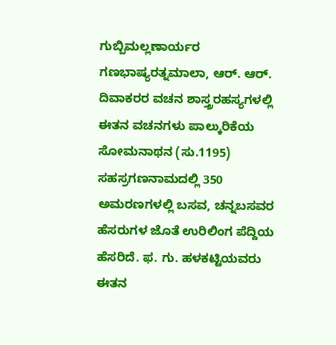ಗುಬ್ಬಿಮಲ್ಲಣಾರ್ಯರ ಗಣಭಾಷ್ಯರತ್ನಮಾಲಾ, ಆರ್. ಆರ್. ದಿವಾಕರರ ವಚನ ಶಾಸ್ತ್ರರಹಸ್ಯಗಳಲ್ಲಿ ಈತನ ವಚನಗಳು ಪಾಲ್ಕುರಿಕೆಯ ಸೋಮನಾಥನ (ಸು.1195) ಸಹಸ್ರಗಣನಾಮದಲ್ಲಿ 350 ಅಮರಣಗಳಲ್ಲಿ ಬಸವ, ಚನ್ನಬಸವರ ಹೆಸರುಗಳ ಜೊತೆ ಉರಿಲಿಂಗ ಪೆದ್ದಿಯ ಹೆಸರಿದೆ. ಫ. ಗು. ಹಳಕಟ್ಟಿಯವರು ಈತನ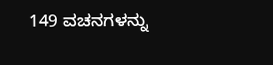149 ವಚನಗಳನ್ನು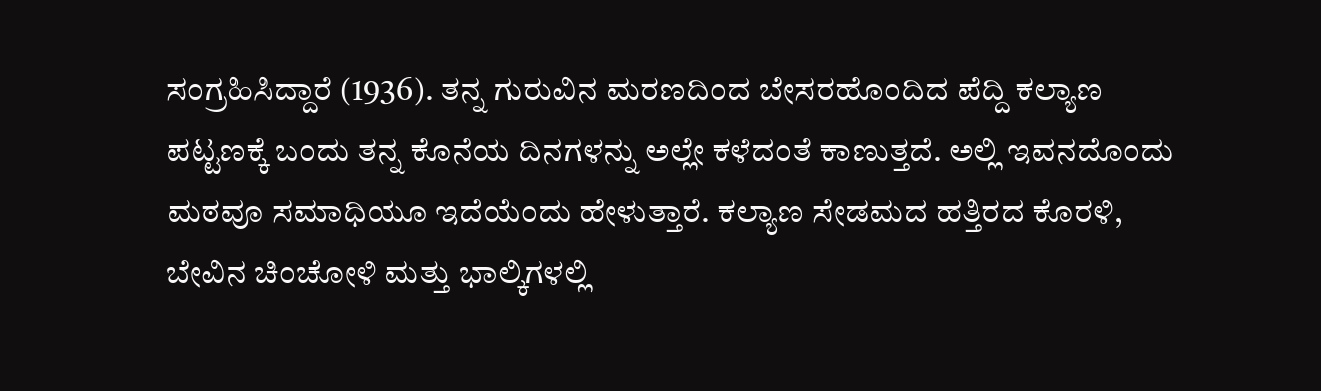ಸಂಗ್ರಹಿಸಿದ್ದಾರೆ (1936). ತನ್ನ ಗುರುವಿನ ಮರಣದಿಂದ ಬೇಸರಹೊಂದಿದ ಪೆದ್ದಿ ಕಲ್ಯಾಣ ಪಟ್ಟಣಕ್ಕೆ ಬಂದು ತನ್ನ ಕೊನೆಯ ದಿನಗಳನ್ನು ಅಲ್ಲೇ ಕಳೆದಂತೆ ಕಾಣುತ್ತದೆ. ಅಲ್ಲಿ ಇವನದೊಂದು ಮಠವೂ ಸಮಾಧಿಯೂ ಇದೆಯೆಂದು ಹೇಳುತ್ತಾರೆ. ಕಲ್ಯಾಣ ಸೇಡಮದ ಹತ್ತಿರದ ಕೊರಳಿ, ಬೇವಿನ ಚಿಂಚೋಳಿ ಮತ್ತು ಭಾಲ್ಕಿಗಳಲ್ಲಿ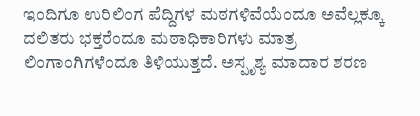ಇಂದಿಗೂ ಉರಿಲಿಂಗ ಪೆದ್ದಿಗಳ ಮಠಗಳಿವೆಯೆಂದೂ ಅವೆಲ್ಲಕ್ಕೂ ದಲಿತರು ಭಕ್ತರೆಂದೂ ಮಠಾಧಿಕಾರಿಗಳು ಮಾತ್ರ ಲಿಂಗಾಂಗಿಗಳೆಂದೂ ತಿಳಿಯುತ್ತದೆ. ಅಸ್ಪೃಶ್ಯ ಮಾದಾರ ಶರಣ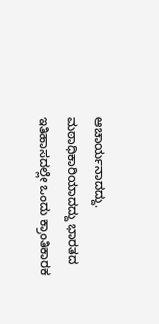ಆಚಾರ್ಯನಾದದ್ದು. ಮಠಾಧಿಕಾರಿಯಾದದ್ದು ಭಾರತದ ಇತಿಹಾಸದಲ್ಲೇ ಒಂದು ಕ್ರಾಂತಿಕಾರಕ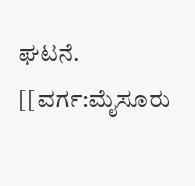ಘಟನೆ.
[[ವರ್ಗ:ಮೈಸೂರು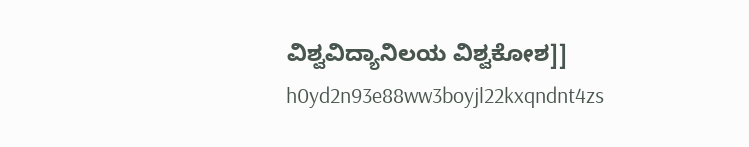ವಿಶ್ವವಿದ್ಯಾನಿಲಯ ವಿಶ್ವಕೋಶ]]
h0yd2n93e88ww3boyjl22kxqndnt4zs